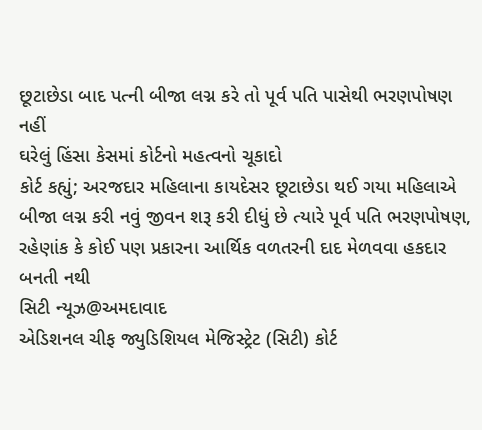છૂટાછેડા બાદ પત્ની બીજા લગ્ન કરે તો પૂર્વ પતિ પાસેથી ભરણપોષણ નહીં
ઘરેલું હિંસા કેસમાં કોર્ટનો મહત્વનો ચૂકાદો
કોર્ટ કહ્યું; અરજદાર મહિલાના કાયદેસર છૂટાછેડા થઈ ગયા મહિલાએ બીજા લગ્ન કરી નવું જીવન શરૂ કરી દીધું છે ત્યારે પૂર્વ પતિ ભરણપોષણ, રહેણાંક કે કોઈ પણ પ્રકારના આર્થિક વળતરની દાદ મેળવવા હકદાર બનતી નથી
સિટી ન્યૂઝ@અમદાવાદ
એડિશનલ ચીફ જ્યુડિશિયલ મેજિસ્ટ્રેટ (સિટી) કોર્ટ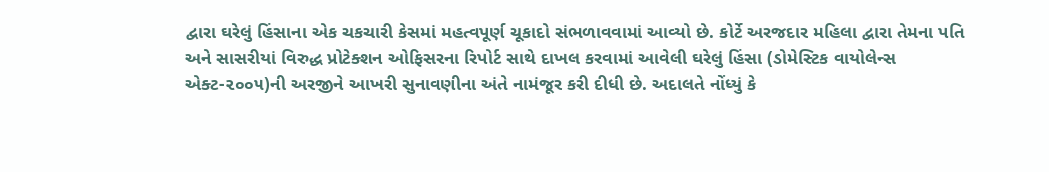દ્વારા ઘરેલું હિંસાના એક ચકચારી કેસમાં મહત્વપૂર્ણ ચૂકાદો સંભળાવવામાં આવ્યો છે. કોર્ટે અરજદાર મહિલા દ્વારા તેમના પતિ અને સાસરીયાં વિરુદ્ધ પ્રોટેક્શન ઓફિસરના રિપોર્ટ સાથે દાખલ કરવામાં આવેલી ઘરેલું હિંસા (ડોમેસ્ટિક વાયોલેન્સ એક્ટ-૨૦૦૫)ની અરજીને આખરી સુનાવણીના અંતે નામંજૂર કરી દીધી છે. અદાલતે નોંધ્યું કે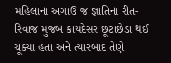મહિલાના અગાઉ જ જ્ઞાતિના રીત-રિવાજ મુજબ કાયદેસર છૂટાછેડા થઈ ચૂક્યા હતા અને ત્યારબાદ તેણે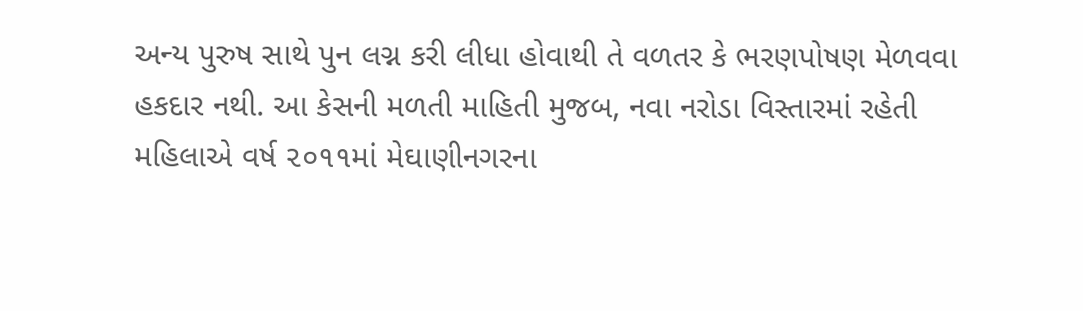અન્ય પુરુષ સાથે પુન લગ્ન કરી લીધા હોવાથી તે વળતર કે ભરણપોષણ મેળવવા હકદાર નથી. આ કેસની મળતી માહિતી મુજબ, નવા નરોડા વિસ્તારમાં રહેતી મહિલાએ વર્ષ ૨૦૧૧માં મેઘાણીનગરના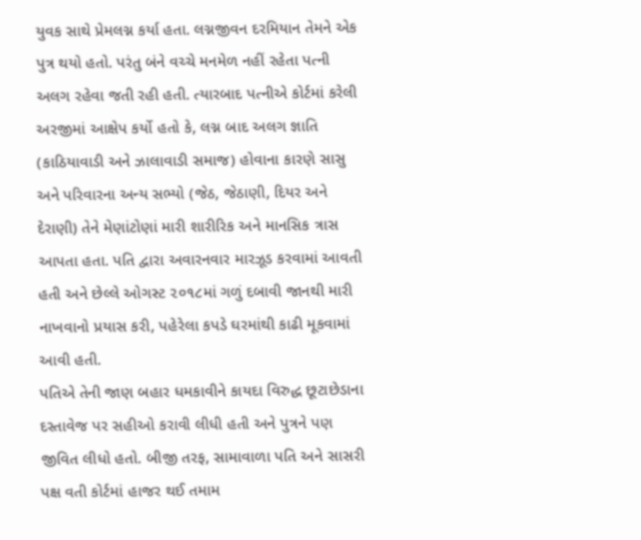યુવક સાથે પ્રેમલગ્ન કર્યા હતા. લગ્નજીવન દરમિયાન તેમને એક પુત્ર થયો હતો. પરંતુ બંને વચ્ચે મનમેળ નહીં રહેતા પત્ની અલગ રહેવા જતી રહી હતી. ત્યારબાદ પત્નીએ કોર્ટમાં કરેલી અરજીમાં આક્ષેપ કર્યો હતો કે, લગ્ન બાદ અલગ જ્ઞાતિ (કાઠિયાવાડી અને ઝાલાવાડી સમાજ) હોવાના કારણે સાસુ અને પરિવારના અન્ય સભ્યો (જેઠ, જેઠાણી, દિયર અને દેરાણી) તેને મેણાંટોણાં મારી શારીરિક અને માનસિક ત્રાસ આપતા હતા. પતિ દ્વારા અવારનવાર મારઝૂડ કરવામાં આવતી હતી અને છેલ્લે ઓગસ્ટ ૨૦૧૮માં ગળું દબાવી જાનથી મારી નાખવાનો પ્રયાસ કરી, પહેરેલા કપડે ઘરમાંથી કાઢી મૂકવામાં આવી હતી.
પતિએ તેની જાણ બહાર ધમકાવીને કાયદા વિરુદ્ધ છૂટાછેડાના દસ્તાવેજ પર સહીઓ કરાવી લીધી હતી અને પુત્રને પણ જીવિત લીધો હતો. બીજી તરફ, સામાવાળા પતિ અને સાસરી પક્ષ વતી કોર્ટમાં હાજર થઈ તમામ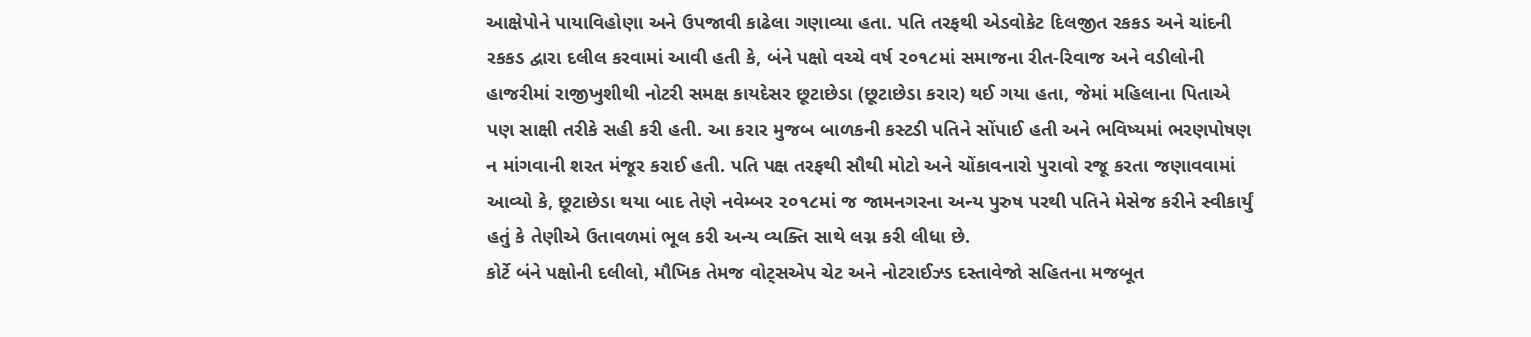આક્ષેપોને પાયાવિહોણા અને ઉપજાવી કાઢેલા ગણાવ્યા હતા. પતિ તરફથી એડવોકેટ દિલજીત રકકડ અને ચાંદની રકકડ દ્વારા દલીલ કરવામાં આવી હતી કે, બંને પક્ષો વચ્ચે વર્ષ ૨૦૧૮માં સમાજના રીત-રિવાજ અને વડીલોની હાજરીમાં રાજીખુશીથી નોટરી સમક્ષ કાયદેસર છૂટાછેડા (છૂટાછેડા કરાર) થઈ ગયા હતા, જેમાં મહિલાના પિતાએ પણ સાક્ષી તરીકે સહી કરી હતી. આ કરાર મુજબ બાળકની કસ્ટડી પતિને સોંપાઈ હતી અને ભવિષ્યમાં ભરણપોષણ ન માંગવાની શરત મંજૂર કરાઈ હતી. પતિ પક્ષ તરફથી સૌથી મોટો અને ચોંકાવનારો પુરાવો રજૂ કરતા જણાવવામાં આવ્યો કે, છૂટાછેડા થયા બાદ તેણે નવેમ્બર ૨૦૧૮માં જ જામનગરના અન્ય પુરુષ પરથી પતિને મેસેજ કરીને સ્વીકાર્યું હતું કે તેણીએ ઉતાવળમાં ભૂલ કરી અન્ય વ્યક્તિ સાથે લગ્ન કરી લીધા છે.
કોર્ટે બંને પક્ષોની દલીલો, મૌખિક તેમજ વોટ્સએપ ચેટ અને નોટરાઈઝ્ડ દસ્તાવેજો સહિતના મજબૂત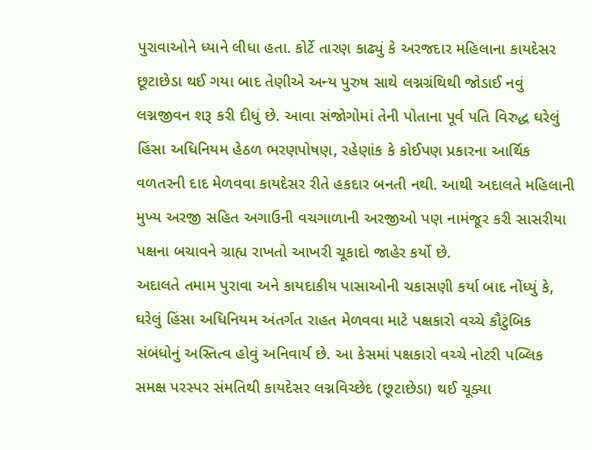પુરાવાઓને ધ્યાને લીધા હતા. કોર્ટે તારણ કાઢ્યું કે અરજદાર મહિલાના કાયદેસર છૂટાછેડા થઈ ગયા બાદ તેણીએ અન્ય પુરુષ સાથે લગ્નગ્રંથિથી જોડાઈ નવું લગ્નજીવન શરૂ કરી દીધું છે. આવા સંજોગોમાં તેની પોતાના પૂર્વ પતિ વિરુદ્ધ ઘરેલું હિંસા અધિનિયમ હેઠળ ભરણપોષણ, રહેણાંક કે કોઈપણ પ્રકારના આર્થિક વળતરની દાદ મેળવવા કાયદેસર રીતે હકદાર બનતી નથી. આથી અદાલતે મહિલાની મુખ્ય અરજી સહિત અગાઉની વચગાળાની અરજીઓ પણ નામંજૂર કરી સાસરીયા પક્ષના બચાવને ગ્રાહ્ય રાખતો આખરી ચૂકાદો જાહેર કર્યો છે.
અદાલતે તમામ પુરાવા અને કાયદાકીય પાસાઓની ચકાસણી કર્યા બાદ નોંધ્યું કે, ઘરેલું હિંસા અધિનિયમ અંતર્ગત રાહત મેળવવા માટે પક્ષકારો વચ્ચે કૌટુંબિક સંબંધોનું અસ્તિત્વ હોવું અનિવાર્ય છે. આ કેસમાં પક્ષકારો વચ્ચે નોટરી પબ્લિક સમક્ષ પરસ્પર સંમતિથી કાયદેસર લગ્નવિચ્છેદ (છૂટાછેડા) થઈ ચૂક્યા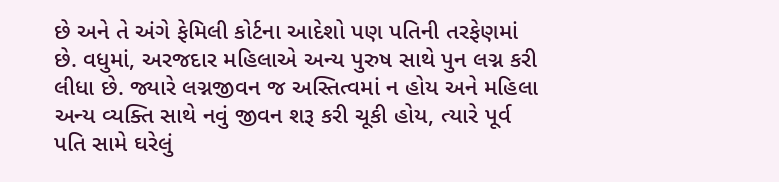છે અને તે અંગે ફેમિલી કોર્ટના આદેશો પણ પતિની તરફેણમાં છે. વધુમાં, અરજદાર મહિલાએ અન્ય પુરુષ સાથે પુન લગ્ન કરી લીધા છે. જ્યારે લગ્નજીવન જ અસ્તિત્વમાં ન હોય અને મહિલા અન્ય વ્યક્તિ સાથે નવું જીવન શરૂ કરી ચૂકી હોય, ત્યારે પૂર્વ પતિ સામે ઘરેલું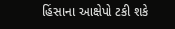હિંસાના આક્ષેપો ટકી શકે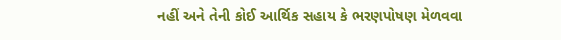નહીં અને તેની કોઈ આર્થિક સહાય કે ભરણપોષણ મેળવવા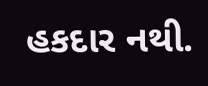હકદાર નથી.